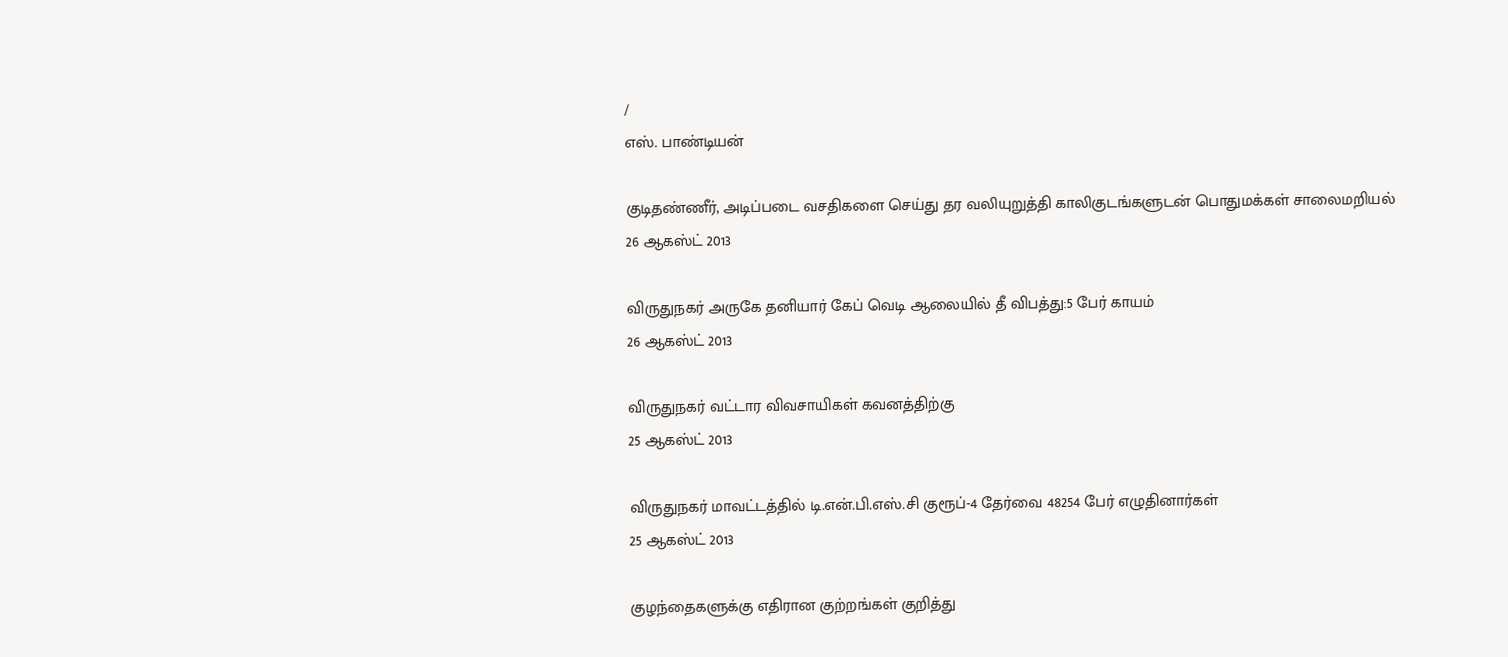/
எஸ். பாண்டியன்

குடிதண்ணீர், அடிப்படை வசதிகளை செய்து தர வலியுறுத்தி காலிகுடங்களுடன் பொதுமக்கள் சாலைமறியல்
26 ஆகஸ்ட் 2013

விருதுநகர் அருகே தனியார் கேப் வெடி ஆலையில் தீ விபத்து:5 பேர் காயம்
26 ஆகஸ்ட் 2013

விருதுநகர் வட்டார விவசாயிகள் கவனத்திற்கு
25 ஆகஸ்ட் 2013

விருதுநகர் மாவட்டத்தில் டி.என்.பி.எஸ்.சி குரூப்-4 தேர்வை 48254 பேர் எழுதினார்கள்
25 ஆகஸ்ட் 2013

குழந்தைகளுக்கு எதிரான குற்றங்கள் குறித்து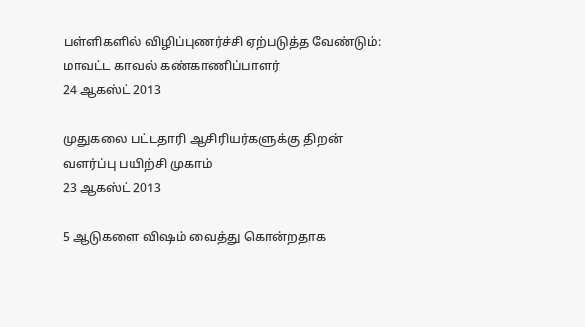பள்ளிகளில் விழிப்புணர்ச்சி ஏற்படுத்த வேண்டும்: மாவட்ட காவல் கண்காணிப்பாளர்
24 ஆகஸ்ட் 2013

முதுகலை பட்டதாரி ஆசிரியர்களுக்கு திறன் வளர்ப்பு பயிற்சி முகாம்
23 ஆகஸ்ட் 2013

5 ஆடுகளை விஷம் வைத்து கொன்றதாக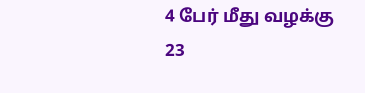4 பேர் மீது வழக்கு
23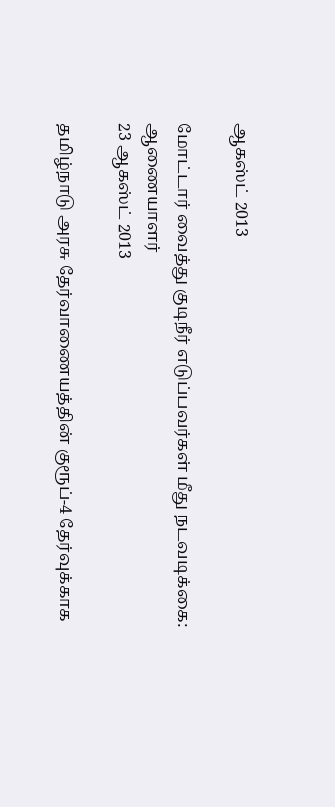ஆகஸ்ட் 2013

மோட்டார் வைத்து குடிநீர் எடுப்பவர்கள் மீது நடவடிக்கை: ஆணையாளர்
23 ஆகஸ்ட் 2013

தமிழ்நாடு அரசு தேர்வாணையத்தின் குரூப்-4 தேர்வுக்காக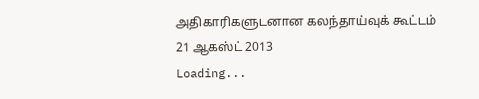அதிகாரிகளுடனான கலந்தாய்வுக் கூட்டம்
21 ஆகஸ்ட் 2013
Loading...